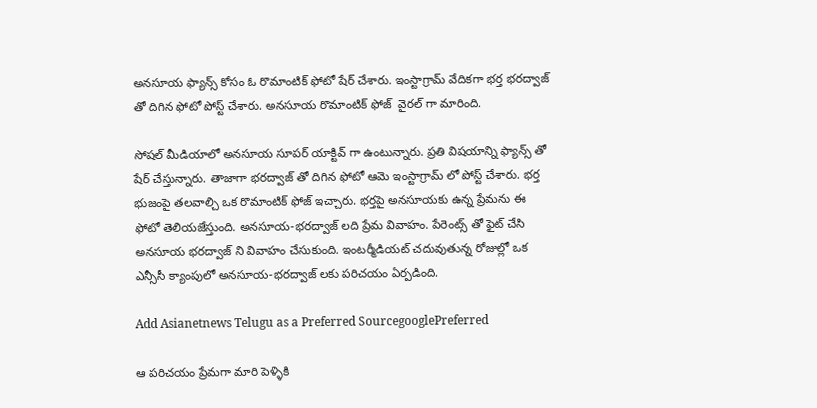అనసూయ ఫ్యాన్స్ కోసం ఓ రొమాంటిక్ ఫోటో షేర్ చేశారు. ఇంస్టాగ్రామ్ వేదికగా భర్త భరద్వాజ్ తో దిగిన ఫోటో పోస్ట్ చేశారు. అనసూయ రొమాంటిక్ ఫోజ్  వైరల్ గా మారింది.

సోషల్ మీడియాలో అనసూయ సూపర్ యాక్టివ్ గా ఉంటున్నారు. ప్రతి విషయాన్ని ఫ్యాన్స్ తో షేర్ చేస్తున్నారు. తాజాగా భరద్వాజ్ తో దిగిన ఫోటో ఆమె ఇంస్టాగ్రామ్ లో పోస్ట్ చేశారు. భర్త భుజంపై తలవాల్చి ఒక రొమాంటిక్ ఫోజ్ ఇచ్చారు. భర్తపై అనసూయకు ఉన్న ప్రేమను ఈ ఫోటో తెలియజేస్తుంది. అనసూయ-భరద్వాజ్ లది ప్రేమ వివాహం. పేరెంట్స్ తో ఫైట్ చేసి అనసూయ భరద్వాజ్ ని వివాహం చేసుకుంది. ఇంటర్మీడియట్ చదువుతున్న రోజుల్లో ఒక ఎన్సీసీ క్యాంపులో అనసూయ-భరద్వాజ్ లకు పరిచయం ఏర్పడింది.

Add Asianetnews Telugu as a Preferred SourcegooglePreferred

ఆ పరిచయం ప్రేమగా మారి పెళ్ళికి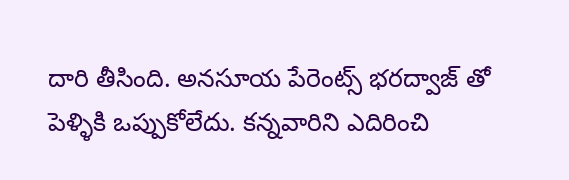దారి తీసింది. అనసూయ పేరెంట్స్ భరద్వాజ్ తో పెళ్ళికి ఒప్పుకోలేదు. కన్నవారిని ఎదిరించి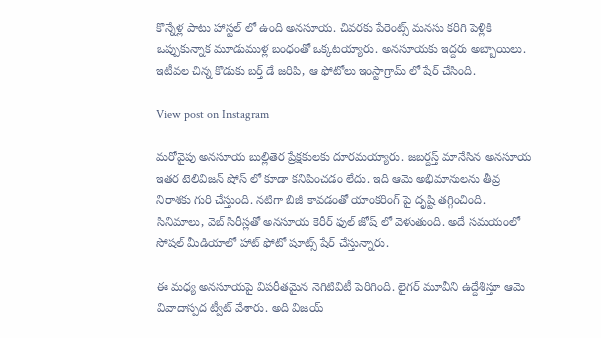కొన్నేళ్ల పాటు హాస్టల్ లో ఉంది అనసూయ. చివరకు పేరెంట్స్ మనసు కరిగి పెళ్లికి ఒప్పుకున్నాక మూడుముళ్ల బంధంతో ఒక్కటయ్యారు. అనసూయకు ఇద్దరు అబ్బాయిలు. ఇటీవల చిన్న కొడుకు బర్త్ డే జరిపి, ఆ ఫోటోలు ఇంస్టాగ్రామ్ లో షేర్ చేసింది.

View post on Instagram

మరోవైపు అనసూయ బుల్లితెర ప్రేక్షకులకు దూరమయ్యారు. జబర్దస్త్ మానేసిన అనసూయ ఇతర టెలివిజన్ షోస్ లో కూడా కనిపించడం లేదు. ఇది ఆమె అభిమానులను తీవ్ర నిరాశకు గురి చేస్తుంది. నటిగా బిజీ కావడంతో యాంకరింగ్ పై దృష్టి తగ్గించింది. సినిమాలు, వెబ్ సిరీస్లతో అనసూయ కెరీర్ ఫుల్ జోష్ లో వెళుతుంది. అదే సమయంలో సోషల్ మీడియాలో హాట్ ఫోటో షూట్స్ షేర్ చేస్తున్నారు.

ఈ మధ్య అనసూయపై విపరీతమైన నెగిటివిటీ పెరిగింది. లైగర్ మూవీని ఉద్దేశిస్తూ ఆమె వివాదాస్పద ట్వీట్ వేశారు. అది విజయ్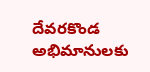దేవరకొండ అభిమానులకు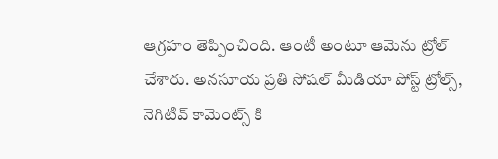ఆగ్రహం తెప్పించింది. ఆంటీ అంటూ ఆమెను ట్రోల్ చేశారు. అనసూయ ప్రతి సోషల్ మీడియా పోస్ట్ ట్రోల్స్, నెగిటివ్ కామెంట్స్ కి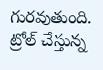గురవుతుంది. ట్రోల్ చేస్తున్న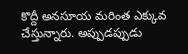కొద్దీ అనసూయ మరింత ఎక్కువ చేస్తున్నారు. అప్పుడప్పుడు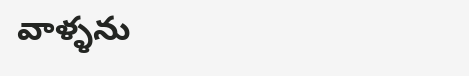వాళ్ళను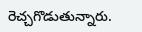రెచ్చగొడుతున్నారు.